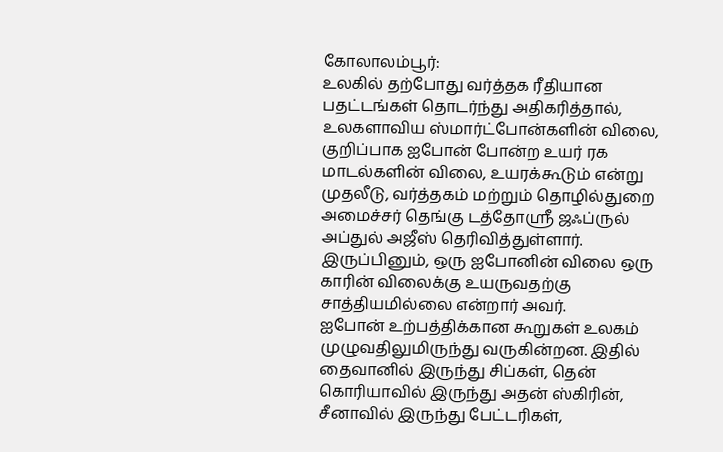கோலாலம்பூர்:
உலகில் தற்போது வர்த்தக ரீதியான பதட்டங்கள் தொடர்ந்து அதிகரித்தால், உலகளாவிய ஸ்மார்ட்போன்களின் விலை, குறிப்பாக ஐபோன் போன்ற உயர் ரக மாடல்களின் விலை, உயரக்கூடும் என்று முதலீடு, வர்த்தகம் மற்றும் தொழில்துறை அமைச்சர் தெங்கு டத்தோஸ்ரீ ஜஃப்ருல் அப்துல் அஜீஸ் தெரிவித்துள்ளார்.
இருப்பினும், ஒரு ஐபோனின் விலை ஒரு காரின் விலைக்கு உயருவதற்கு சாத்தியமில்லை என்றார் அவர்.
ஐபோன் உற்பத்திக்கான கூறுகள் உலகம் முழுவதிலுமிருந்து வருகின்றன. இதில் தைவானில் இருந்து சிப்கள், தென் கொரியாவில் இருந்து அதன் ஸ்கிரின், சீனாவில் இருந்து பேட்டரிகள்,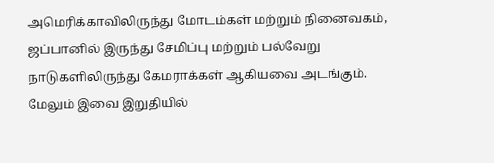அமெரிக்காவிலிருந்து மோடம்கள் மற்றும் நினைவகம், ஜப்பானில் இருந்து சேமிப்பு மற்றும் பல்வேறு நாடுகளிலிருந்து கேமராக்கள் ஆகியவை அடங்கும். மேலும் இவை இறுதியில்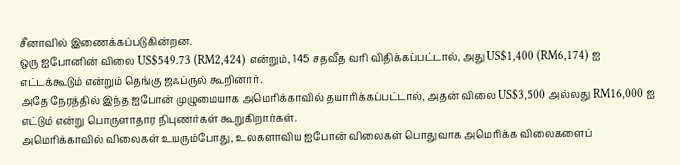சீனாவில் இணைக்கப்படுகின்றன.
ஒரு ஐபோனின் விலை US$549.73 (RM2,424) என்றும், 145 சதவீத வரி விதிக்கப்பட்டால், அது US$1,400 (RM6,174) ஐ எட்டக்கூடும் என்றும் தெங்கு ஜஃப்ருல் கூறினார்.
அதே நேரத்தில் இந்த ஐபோன் முழுமையாக அமெரிக்காவில் தயாரிக்கப்பட்டால், அதன் விலை US$3,500 அல்லது RM16,000 ஐ எட்டும் என்று பொருளாதார நிபுணர்கள் கூறுகிறார்கள்.
அமெரிக்காவில் விலைகள் உயரும்போது, உலகளாவிய ஐபோன் விலைகள் பொதுவாக அமெரிக்க விலைகளைப்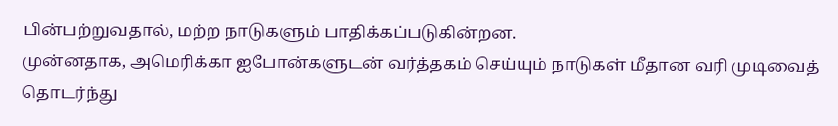பின்பற்றுவதால், மற்ற நாடுகளும் பாதிக்கப்படுகின்றன.
முன்னதாக, அமெரிக்கா ஐபோன்களுடன் வர்த்தகம் செய்யும் நாடுகள் மீதான வரி முடிவைத் தொடர்ந்து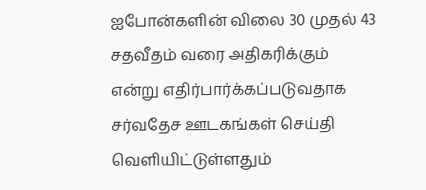ஐபோன்களின் விலை 30 முதல் 43 சதவீதம் வரை அதிகரிக்கும் என்று எதிர்பார்க்கப்படுவதாக சர்வதேச ஊடகங்கள் செய்தி வெளியிட்டுள்ளதும்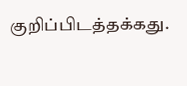குறிப்பிடத்தக்கது.